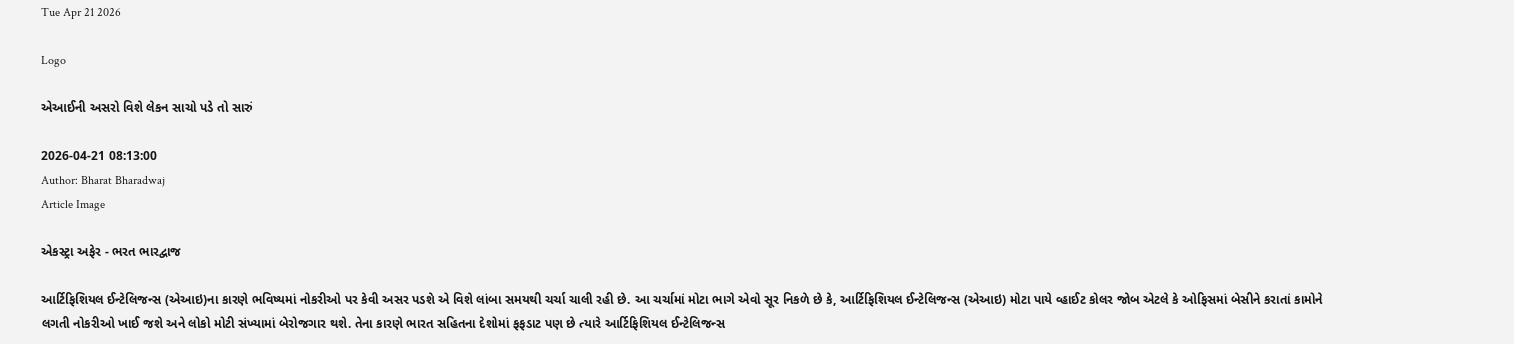Tue Apr 21 2026

Logo

એઆઈની અસરો વિશે લેકન સાચો પડે તો સારું

2026-04-21 08:13:00
Author: Bharat Bharadwaj
Article Image

એકસ્ટ્રા અફેર - ભરત ભારદ્વાજ

આર્ટિફિશિયલ ઈન્ટેલિજન્સ (એઆઇ)ના કારણે ભવિષ્યમાં નોકરીઓ પર કેવી અસર પડશે એ વિશે લાંબા સમયથી ચર્ચા ચાલી રહી છે. આ ચર્ચામાં મોટા ભાગે એવો સૂર નિકળે છે કે, આર્ટિફિશિયલ ઈન્ટેલિજન્સ (એઆઇ) મોટા પાયે વ્હાઈટ કોલર જોબ એટલે કે ઓફિસમાં બેસીને કરાતાં કામોને લગતી નોકરીઓ ખાઈ જશે અને લોકો મોટી સંખ્યામાં બેરોજગાર થશે. તેના કારણે ભારત સહિતના દેશોમાં ફફડાટ પણ છે ત્યારે આર્ટિફિશિયલ ઈન્ટેલિજન્સ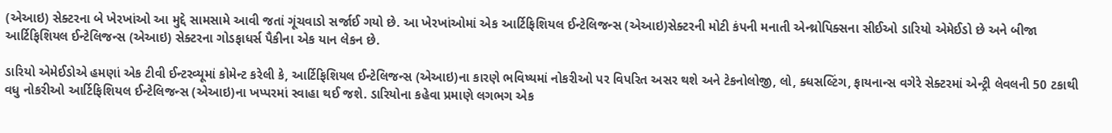(એઆઇ) સેક્ટરના બે ખેરખાંઓ આ મુદ્દે સામસામે આવી જતાં ગૂંચવાડો સર્જાઈ ગયો છે. આ ખેરખાંઓમાં એક આર્ટિફિશિયલ ઈન્ટેલિજન્સ (એઆઇ)સેક્ટરની મોટી કંપની મનાતી એન્થ્રોપિક્સના સીઈઓ ડારિયો એમેઈડો છે અને બીજા આર્ટિફિશિયલ ઈન્ટેલિજન્સ (એઆઇ) સેક્ટરના ગોડફાધર્સ પૈકીના એક યાન લેકન છે.

ડારિયો એમેઈડોએ હમણાં એક ટીવી ઈન્ટરવ્યૂમાં કોમેન્ટ કરેલી કે, આર્ટિફિશિયલ ઈન્ટેલિજન્સ (એઆઇ)ના કારણે ભવિષ્યમાં નોકરીઓ પર વિપરિત અસર થશે અને ટેકનોલોજી, લો, ક્ધસલ્ટિંગ, ફાયનાન્સ વગેરે સેક્ટરમાં એન્ટ્રી લેવલની 50 ટકાથી વધુ નોકરીઓ આર્ટિફિશિયલ ઈન્ટેલિજન્સ (એઆઇ)ના ખપ્પરમાં સ્વાહા થઈ જશે. ડારિયોના કહેવા પ્રમાણે લગભગ એક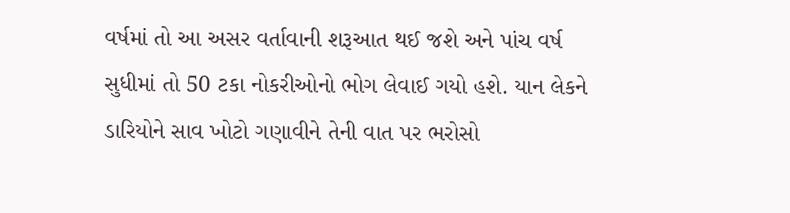વર્ષમાં તો આ અસર વર્તાવાની શરૂઆત થઈ જશે અને પાંચ વર્ષ સુધીમાં તો 50 ટકા નોકરીઓનો ભોગ લેવાઈ ગયો હશે. યાન લેકને ડારિયોને સાવ ખોટો ગણાવીને તેની વાત પર ભરોસો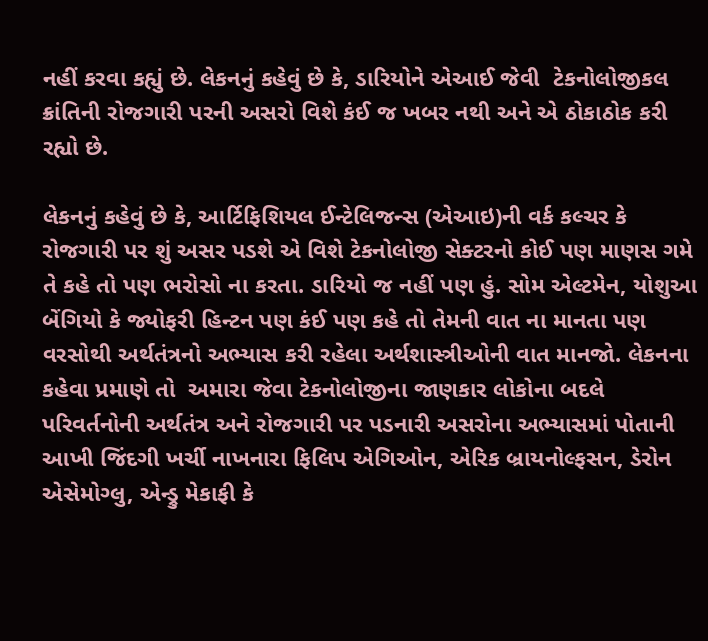નહીં કરવા કહ્યું છે. લેકનનું કહેવું છે કે, ડારિયોને એઆઈ જેવી  ટેકનોલોજીકલ ક્રાંતિની રોજગારી પરની અસરો વિશે કંઈ જ ખબર નથી અને એ ઠોકાઠોક કરી રહ્યો છે.

લેકનનું કહેવું છે કે, આર્ટિફિશિયલ ઈન્ટેલિજન્સ (એઆઇ)ની વર્ક કલ્ચર કે રોજગારી પર શું અસર પડશે એ વિશે ટેકનોલોજી સેક્ટરનો કોઈ પણ માણસ ગમે તે કહે તો પણ ભરોસો ના કરતા. ડારિયો જ નહીં પણ હું. સોમ એલ્ટમેન, યોશુઆ બેંગિયો કે જ્યોફરી હિન્ટન પણ કંઈ પણ કહે તો તેમની વાત ના માનતા પણ વરસોથી અર્થતંત્રનો અભ્યાસ કરી રહેલા અર્થશાસ્ત્રીઓની વાત માનજો. લેકનના કહેવા પ્રમાણે તો  અમારા જેવા ટેકનોલોજીના જાણકાર લોકોના બદલે પરિવર્તનોની અર્થતંત્ર અને રોજગારી પર પડનારી અસરોના અભ્યાસમાં પોતાની આખી જિંદગી ખર્ચી નાખનારા ફિલિપ એગિઓન, એરિક બ્રાયનોલ્ફસન, ડેરોન એસેમોગ્લુ, એન્ડ્રુ મેકાફી કે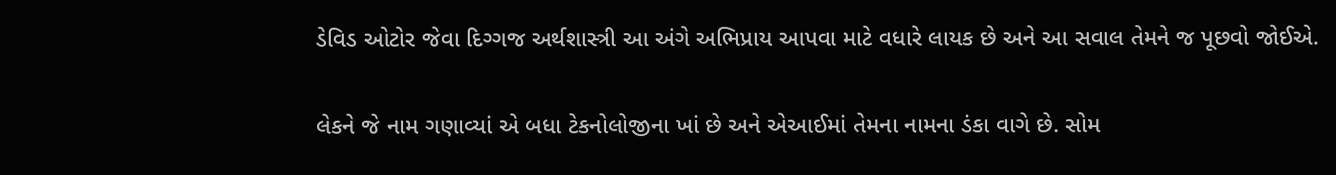ડેવિડ ઓટોર જેવા દિગ્ગજ અર્થશાસ્ત્રી આ અંગે અભિપ્રાય આપવા માટે વધારે લાયક છે અને આ સવાલ તેમને જ પૂછવો જોઈએ.

લેકને જે નામ ગણાવ્યાં એ બધા ટેકનોલોજીના ખાં છે અને એઆઈમાં તેમના નામના ડંકા વાગે છે. સોમ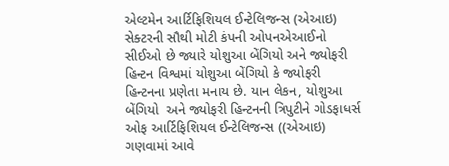એલ્ટમેન આર્ટિફિશિયલ ઈન્ટેલિજન્સ (એઆઇ) સેક્ટરની સૌથી મોટી કંપની ઓપનએઆઈનો સીઈઓ છે જ્યારે યોશુઆ બેંગિયો અને જ્યોફરી હિન્ટન વિશ્વમાં યોશુઆ બેંગિયો કે જ્યોફરી હિન્ટનના પ્રણેતા મનાય છે. યાન લેકન, યોશુઆ બેંગિયો  અને જ્યોફરી હિન્ટનની ત્રિપુટીને ગોડફાધર્સ ઓફ આર્ટિફિશિયલ ઈન્ટેલિજન્સ ((એઆઇ) ગણવામાં આવે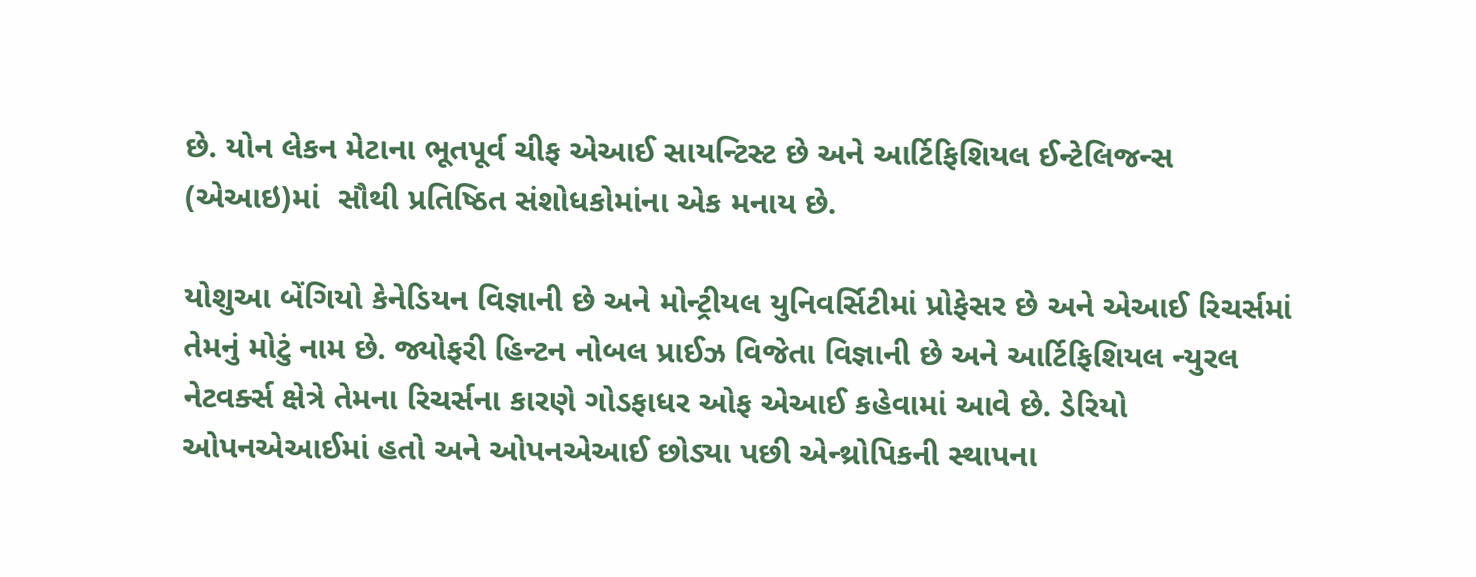છે. યોન લેકન મેટાના ભૂતપૂર્વ ચીફ એઆઈ સાયન્ટિસ્ટ છે અને આર્ટિફિશિયલ ઈન્ટેલિજન્સ (એઆઇ)માં  સૌથી પ્રતિષ્ઠિત સંશોધકોમાંના એક મનાય છે.

યોશુઆ બેંગિયો કેનેડિયન વિજ્ઞાની છે અને મોન્ટ્રીયલ યુનિવર્સિટીમાં પ્રોફેસર છે અને એઆઈ રિચર્સમાં તેમનું મોટું નામ છે. જ્યોફરી હિન્ટન નોબલ પ્રાઈઝ વિજેતા વિજ્ઞાની છે અને આર્ટિફિશિયલ ન્યુરલ નેટવર્ક્સ ક્ષેત્રે તેમના રિચર્સના કારણે ગોડફાધર ઓફ એઆઈ કહેવામાં આવે છે. ડેરિયો ઓપનએઆઈમાં હતો અને ઓપનએઆઈ છોડ્યા પછી એન્થ્રોપિકની સ્થાપના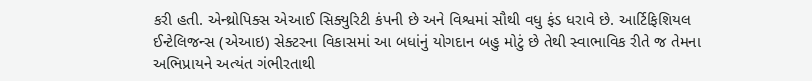કરી હતી. એન્થ્રોપિક્સ એઆઈ સિક્યુરિટી કંપની છે અને વિશ્વમાં સૌથી વધુ ફંડ ધરાવે છે. આર્ટિફિશિયલ ઈન્ટેલિજન્સ (એઆઇ) સેક્ટરના વિકાસમાં આ બધાંનું યોગદાન બહુ મોટું છે તેથી સ્વાભાવિક રીતે જ તેમના અભિપ્રાયને અત્યંત ગંભીરતાથી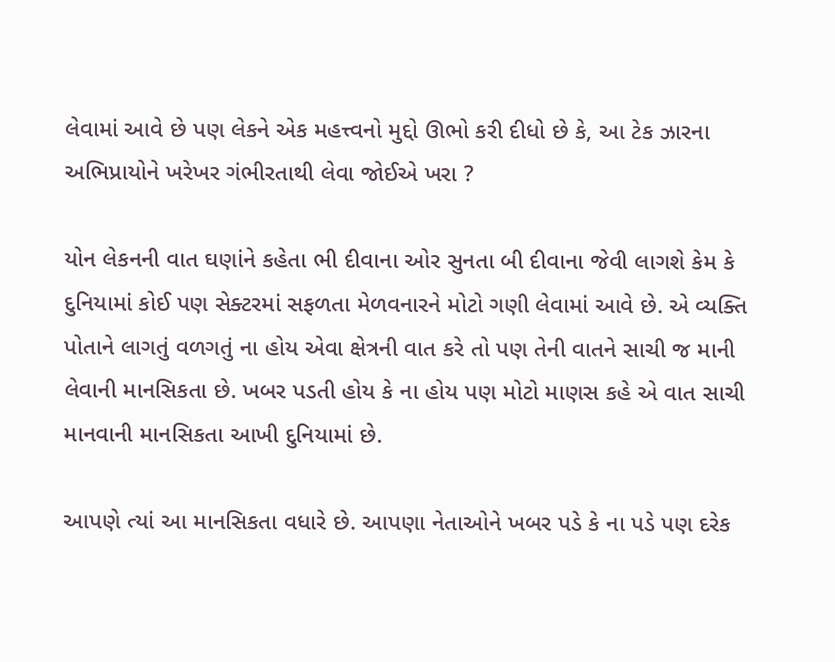લેવામાં આવે છે પણ લેકને એક મહત્ત્વનો મુદ્દો ઊભો કરી દીધો છે કે, આ ટેક ઝારના અભિપ્રાયોને ખરેખર ગંભીરતાથી લેવા જોઈએ ખરા ?

યોન લેકનની વાત ઘણાંને કહેતા ભી દીવાના ઓર સુનતા બી દીવાના જેવી લાગશે કેમ કે દુનિયામાં કોઈ પણ સેક્ટરમાં સફળતા મેળવનારને મોટો ગણી લેવામાં આવે છે. એ વ્યક્તિ પોતાને લાગતું વળગતું ના હોય એવા ક્ષેત્રની વાત કરે તો પણ તેની વાતને સાચી જ માની લેવાની માનસિકતા છે. ખબર પડતી હોય કે ના હોય પણ મોટો માણસ કહે એ વાત સાચી માનવાની માનસિકતા આખી દુનિયામાં છે.

આપણે ત્યાં આ માનસિકતા વધારે છે. આપણા નેતાઓને ખબર પડે કે ના પડે પણ દરેક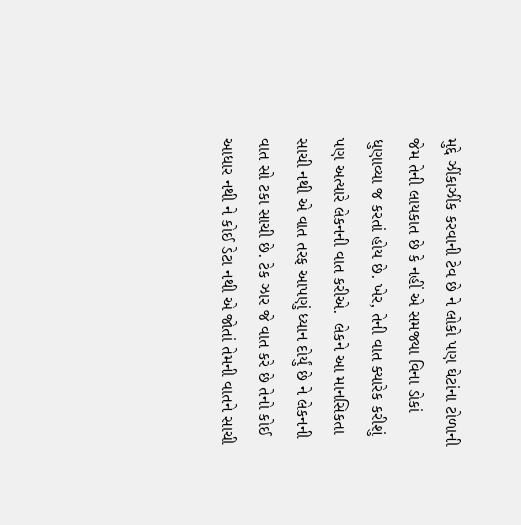મુદ્દે ઝીંકાઝીંક કરવાની ટેવ છે ને લોકો પણ ઘેટાંના ટોળાની જેમ તેની લાયકાત છે કે નહીં એ સમજ્યા વિના ડોકાં ધુણાવ્યા જ કરતાં હોય છે. ખેર, તેની વાત ક્યારેક કરીશું પણ અત્યારે લેકનની વાત કરીએ.  લેકને આ માનસિકતા સાચી નથી એ વાત તરફ આપણું ધ્યાન દોર્યું છે ને લેકનની વાત સો ટકા સાચી છે. ટેક ઝાર જે વાત કરે છે તેનો કોઈ આધાર નથી ને કોઈ ડેટા નથી એ જોતાં તેમની વાતને સાચી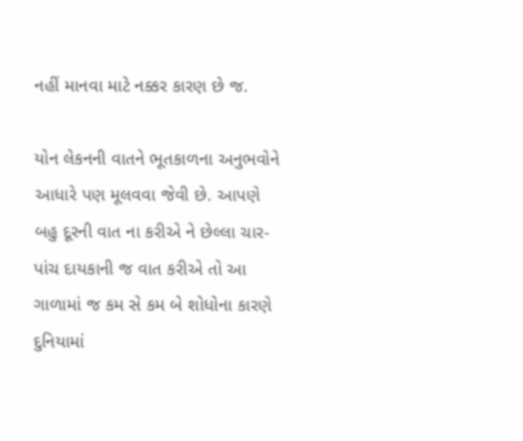નહીં માનવા માટે નક્કર કારણ છે જ.

યોન લેકનની વાતને ભૂતકાળના અનુભવોને આધારે પણ મૂલવવા જેવી છે. આપણે બહુ દૂરની વાત ના કરીએ ને છેલ્લા ચાર-પાંચ દાયકાની જ વાત કરીએ તો આ ગાળામાં જ કમ સે કમ બે શોધોના કારણે દુનિયામાં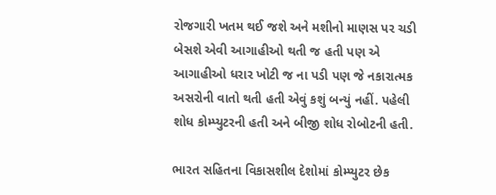રોજગારી ખતમ થઈ જશે અને મશીનો માણસ પર ચડી બેસશે એવી આગાહીઓ થતી જ હતી પણ એ આગાહીઓ ધરાર ખોટી જ ના પડી પણ જે નકારાત્મક અસરોની વાતો થતી હતી એવું કશું બન્યું નહીં. પહેલી શોધ કોમ્પ્યુટરની હતી અને બીજી શોધ રોબોટની હતી.

ભારત સહિતના વિકાસશીલ દેશોમાં કોમ્પ્યુટર છેક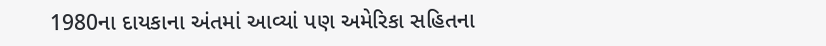1980ના દાયકાના અંતમાં આવ્યાં પણ અમેરિકા સહિતના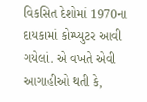વિકસિત દેશોમાં 1970ના દાયકામાં કોમ્પ્યુટર આવી ગયેલાં. એ વખતે એવી આગાહીઓ થતી કે,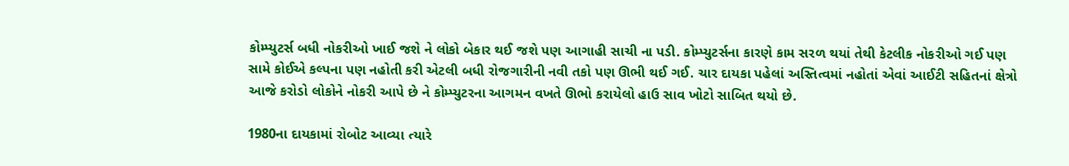કોમ્પ્યુટર્સ બધી નોકરીઓ ખાઈ જશે ને લોકો બેકાર થઈ જશે પણ આગાહી સાચી ના પડી. કોમ્પ્યુટર્સના કારણે કામ સરળ થયાં તેથી કેટલીક નોકરીઓ ગઈ પણ સામે કોઈએ કલ્પના પણ નહોતી કરી એટલી બધી રોજગારીની નવી તકો પણ ઊભી થઈ ગઈ. ચાર દાયકા પહેલાં અસ્તિત્વમાં નહોતાં એવાં આઈટી સહિતનાં ક્ષેત્રો આજે કરોડો લોકોને નોકરી આપે છે ને કોમ્પ્યુટરના આગમન વખતે ઊભો કરાયેલો હાઉ સાવ ખોટો સાબિત થયો છે.

1980ના દાયકામાં રોબોટ આવ્યા ત્યારે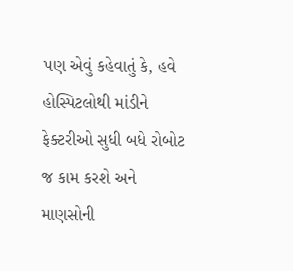પણ એવું કહેવાતું કે, હવે હોસ્પિટલોથી માંડીને ફેક્ટરીઓ સુધી બધે રોબોટ જ કામ કરશે અને માણસોની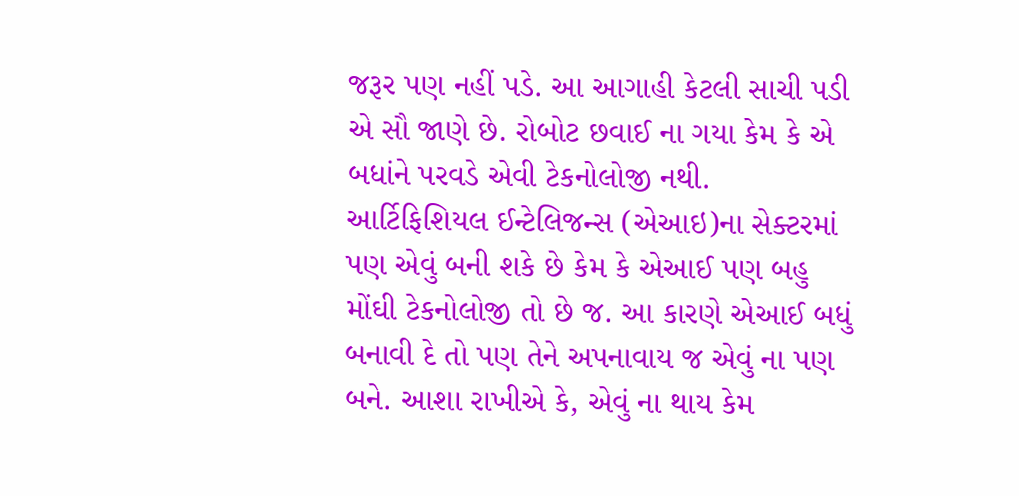જરૂર પણ નહીં પડે. આ આગાહી કેટલી સાચી પડી એ સૌ જાણે છે. રોબોટ છવાઈ ના ગયા કેમ કે એ બધાંને પરવડે એવી ટેકનોલોજી નથી. આર્ટિફિશિયલ ઈન્ટેલિજન્સ (એઆઇ)ના સેક્ટરમાં પણ એવું બની શકે છે કેમ કે એઆઈ પણ બહુ મોંઘી ટેકનોલોજી તો છે જ. આ કારણે એઆઈ બધું બનાવી દે તો પણ તેને અપનાવાય જ એવું ના પણ બને. આશા રાખીએ કે, એવું ના થાય કેમ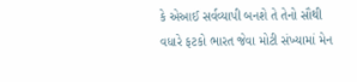કે એઆઈ સર્વવ્યાપી બનશે તે તેનો સૌથી વધારે ફટકો ભારત જેવા મોટી સંખ્યામાં મેન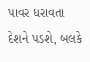પાવર ધરાવતા દેશને પડશે, બલકે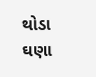થોડા ઘણા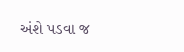અંશે પડવા જ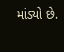માંડ્યો છે.